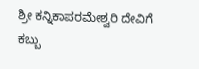ಶ್ರೀ ಕನ್ನಿಕಾಪರಮೇಶ್ವರಿ ದೇವಿಗೆ ಕಬ್ಬು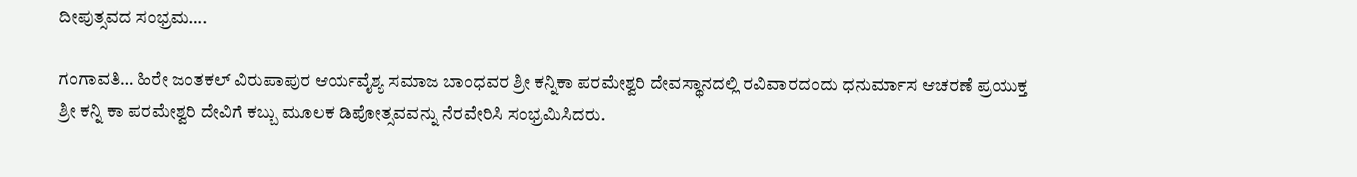ದೀಪುತ್ಸವದ ಸಂಭ್ರಮ….

ಗಂಗಾವತಿ… ಹಿರೇ ಜಂತಕಲ್ ವಿರುಪಾಪುರ ಆರ್ಯವೈಶ್ಯ ಸಮಾಜ ಬಾಂಧವರ ಶ್ರೀ ಕನ್ನಿಕಾ ಪರಮೇಶ್ವರಿ ದೇವಸ್ಥಾನದಲ್ಲಿ ರವಿವಾರದಂದು ಧನುರ್ಮಾಸ ಆಚರಣೆ ಪ್ರಯುಕ್ತ ಶ್ರೀ ಕನ್ನಿ ಕಾ ಪರಮೇಶ್ವರಿ ದೇವಿಗೆ ಕಬ್ಬು ಮೂಲಕ ಡಿಪೋತ್ಸವವನ್ನು ನೆರವೇರಿಸಿ ಸಂಭ್ರಮಿಸಿದರು.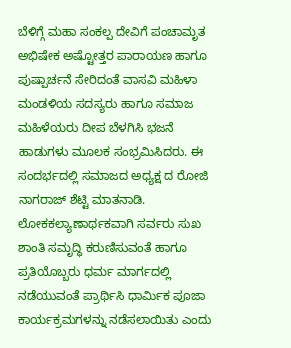ಬೆಳಿಗ್ಗೆ ಮಹಾ ಸಂಕಲ್ಪ ದೇವಿಗೆ ಪಂಚಾಮೃತ ಅಭಿಷೇಕ ಅಷ್ಟೋತ್ತರ ಪಾರಾಯಣ ಹಾಗೂ ಪುಷ್ಪಾರ್ಚನೆ ಸೇರಿದಂತೆ ವಾಸವಿ ಮಹಿಳಾ ಮಂಡಳಿಯ ಸದಸ್ಯರು ಹಾಗೂ ಸಮಾಜ ಮಹಿಳೆಯರು ದೀಪ ಬೆಳಗಿಸಿ ಭಜನೆ ಹಾಡುಗಳು ಮೂಲಕ ಸಂಭ್ರಮಿಸಿದರು. ಈ ಸಂದರ್ಭದಲ್ಲಿ ಸಮಾಜದ ಅಧ್ಯಕ್ಷ ದ ರೋಜಿ ನಾಗರಾಜ್ ಶೆಟ್ಟಿ ಮಾತನಾಡಿ. ಲೋಕಕಲ್ಯಾಣಾರ್ಥಕವಾಗಿ ಸರ್ವರು ಸುಖ ಶಾಂತಿ ಸಮೃದ್ಧಿ ಕರುಣಿಸುವಂತೆ ಹಾಗೂ ಪ್ರತಿಯೊಬ್ಬರು ಧರ್ಮ ಮಾರ್ಗದಲ್ಲಿ ನಡೆಯುವಂತೆ ಪ್ರಾರ್ಥಿಸಿ ಧಾರ್ಮಿಕ ಪೂಜಾ ಕಾರ್ಯಕ್ರಮಗಳನ್ನು ನಡೆಸಲಾಯಿತು ಎಂದು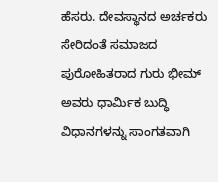ಹೆಸರು. ದೇವಸ್ಥಾನದ ಅರ್ಚಕರು ಸೇರಿದಂತೆ ಸಮಾಜದ ಪುರೋಹಿತರಾದ ಗುರು ಭೀಮ್ ಅವರು ಧಾರ್ಮಿಕ ಬುದ್ಧಿ ವಿಧಾನಗಳನ್ನು ಸಾಂಗತವಾಗಿ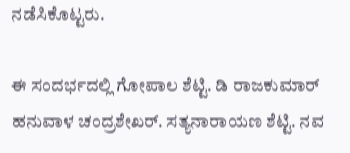ನಡೆಸಿಕೊಟ್ಟರು.

ಈ ಸಂದರ್ಭದಲ್ಲಿ ಗೋಪಾಲ ಶೆಟ್ಟಿ. ಡಿ ರಾಜಕುಮಾರ್ ಹನುವಾಳ ಚಂದ್ರಶೇಖರ್. ಸತ್ಯನಾರಾಯಣ ಶೆಟ್ಟಿ. ನವ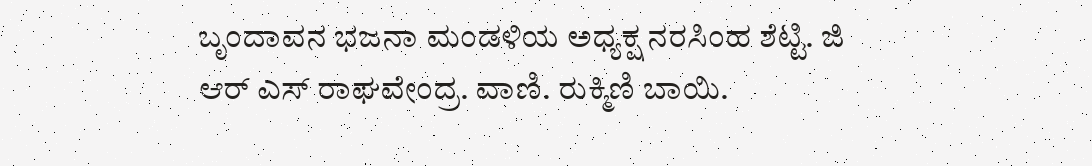ಬೃಂದಾವನ ಭಜನಾ ಮಂಡಳಿಯ ಅಧ್ಯಕ್ಷ ನರಸಿಂಹ ಶೆಟ್ಟಿ. ಜಿ ಆರ್ ಎಸ್ ರಾಘವೇಂದ್ರ. ವಾಣಿ. ರುಕ್ಮಿಣಿ ಬಾಯಿ.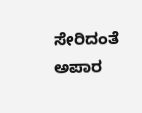ಸೇರಿದಂತೆ ಅಪಾರ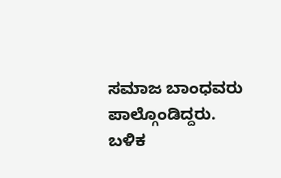ಸಮಾಜ ಬಾಂಧವರು ಪಾಲ್ಗೊಂಡಿದ್ದರು. ಬಳಿಕ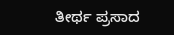ತೀರ್ಥ ಪ್ರಸಾದ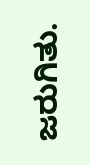ಜರುಗಿತು.